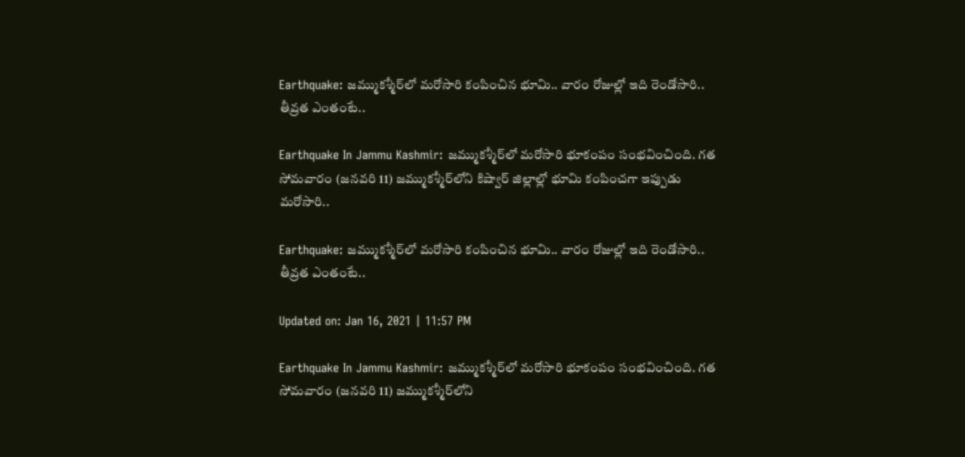Earthquake: జమ్ముకశ్మీర్‌లో మరోసారి కంపించిన భూమి.. వారం రోజుల్లో ఇది రెండోసారి.. తీవ్రత ఎంతంటే..

Earthquake In Jammu Kashmir: జమ్ముకశ్మీర్‌లో మరోసారి భూకంపం సంభవించింది. గత సోమవారం (జనవరి 11) జమ్ముకశ్మీర్‌లోని కిష్వార్‌ జిల్లాల్లో భూమి కంపించగా ఇప్పుడు మరోసారి..

Earthquake: జమ్ముకశ్మీర్‌లో మరోసారి కంపించిన భూమి.. వారం రోజుల్లో ఇది రెండోసారి.. తీవ్రత ఎంతంటే..

Updated on: Jan 16, 2021 | 11:57 PM

Earthquake In Jammu Kashmir: జమ్ముకశ్మీర్‌లో మరోసారి భూకంపం సంభవించింది. గత సోమవారం (జనవరి 11) జమ్ముకశ్మీర్‌లోని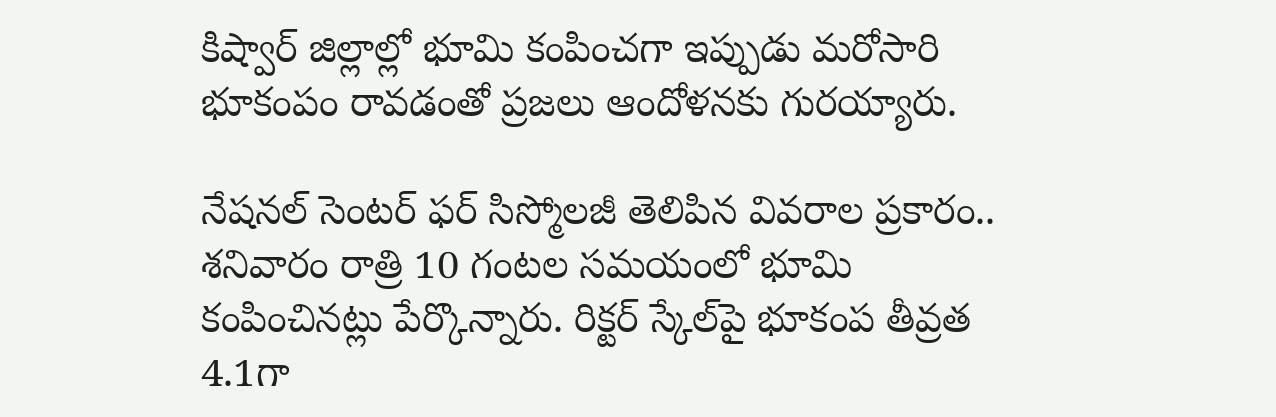కిష్వార్‌ జిల్లాల్లో భూమి కంపించగా ఇప్పుడు మరోసారి భూకంపం రావడంతో ప్రజలు ఆందోళనకు గురయ్యారు.

నేషనల్‌ సెంటర్‌ ఫర్‌ సిస్మోలజీ తెలిపిన వివరాల ప్రకారం.. శనివారం రాత్రి 10 గంటల సమయంలో భూమి కంపించినట్లు పేర్కొన్నారు. రిక్టర్‌ స్కేల్‌పై భూకంప తీవ్రత 4.1గా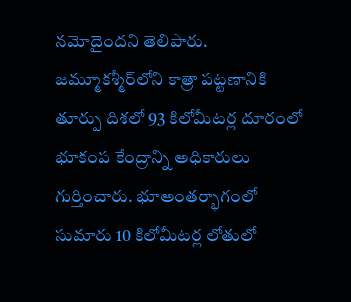నమోదైందని తెలిపారు. జమ్మూకశ్మీర్‌లోని కాత్రా పట్టణానికి తూర్పు దిశలో 93 కిలోమీటర్ల దూరంలో భూకంప కేంద్రాన్ని అధికారులు గుర్తించారు. భూఅంతర్భాగంలో సుమారు 10 కిలోమీటర్ల లోతులో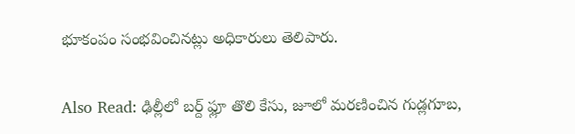భూకంపం సంభవించినట్లు అధికారులు తెలిపారు.

Also Read: ఢిల్లీలో బర్ద్ ఫ్లూ తొలి కేసు, జూ‌లో మరణించిన గుడ్లగూబ,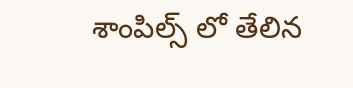శాంపిల్స్ లో తేలిన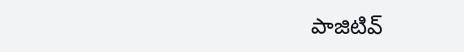పాజిటివ్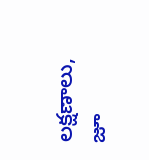లక్షణాలు, జూ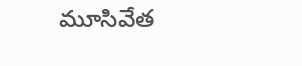మూసివేత